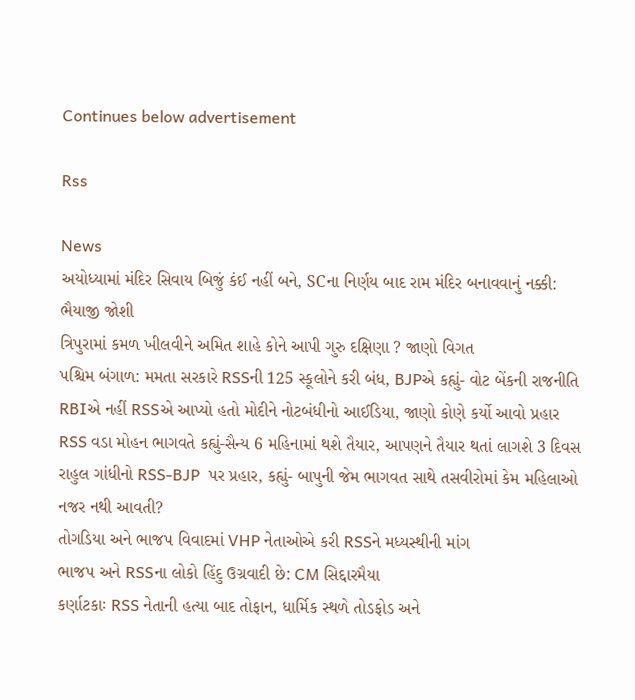Continues below advertisement

Rss

News
અયોધ્યામાં મંદિર સિવાય બિજું કંઈ નહીં બને, SCના નિર્ણય બાદ રામ મંદિર બનાવવાનું નક્કી: ભૈયાજી જોશી
ત્રિપુરામાં કમળ ખીલવીને અમિત શાહે કોને આપી ગુરુ દક્ષિણા ? જાણો વિગત
પશ્ચિમ બંગાળ: મમતા સરકારે RSSની 125 સ્કૂલોને કરી બંધ, BJPએ કહ્યું- વોટ બેંકની રાજનીતિ
RBIએ નહીં RSSએ આપ્યો હતો મોદીને નોટબંધીનો આઈડિયા, જાણો કોણે કર્યો આવો પ્રહાર
RSS વડા મોહન ભાગવતે કહ્યું-સૈન્ય 6 મહિનામાં થશે તૈયાર, આપણને તૈયાર થતાં લાગશે 3 દિવસ
રાહુલ ગાંધીનો RSS-BJP  પર પ્રહાર, કહ્યું- બાપુની જેમ ભાગવત સાથે તસવીરોમાં કેમ મહિલાઓ નજર નથી આવતી?
તોગડિયા અને ભાજપ વિવાદમાં VHP નેતાઓએ કરી RSSને મધ્યસ્થીની માંગ
ભાજપ અને RSSના લોકો હિંદુ ઉગ્રવાદી છે: CM સિદ્દારમૈયા
કર્ણાટકાઃ RSS નેતાની હત્યા બાદ તોફાન, ધાર્મિક સ્થળે તોડફોડ અને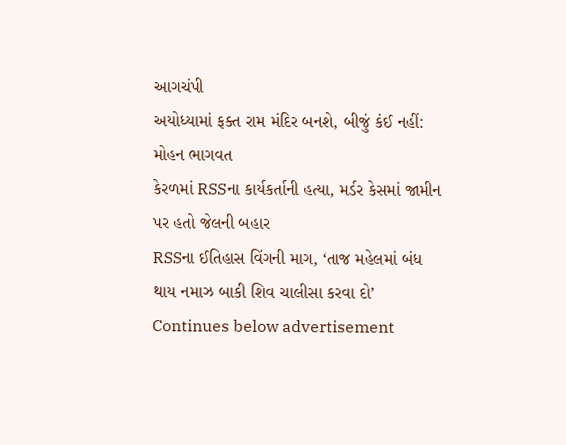આગચંપી
અયોધ્યામાં ફક્ત રામ મંદિર બનશે, બીજું કંઈ નહીં: મોહન ભાગવત
કેરળમાં RSSના કાર્યકર્તાની હત્યા, મર્ડર કેસમાં જામીન પર હતો જેલની બહાર
RSSના ઈતિહાસ વિંગની માગ, ‘તાજ મહેલમાં બંધ થાય નમાઝ બાકી શિવ ચાલીસા કરવા દો’
Continues below advertisement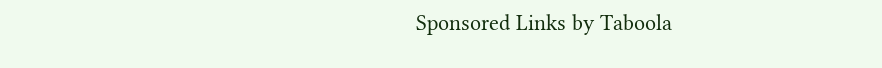Sponsored Links by Taboola